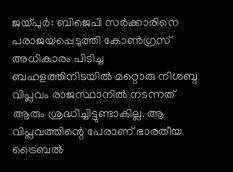ജയ്പുർ: ബിജെപി സർക്കാരിനെ പരാജയപ്പെടുത്തി കോൺഗ്രസ് അധികാരം പിടിച്ച ബഹളത്തിനിടയിൽ മറ്റൊരു നിശബ്ദ വിപ്ലവം രാജസ്ഥാനിൽ നടന്നത് ആരും ശ്രദ്ധിച്ചിട്ടുണ്ടാകില്ല. ആ വിപ്ലവത്തിന്റെ പേരാണ് ഭാരതീയ ട്രൈബൽ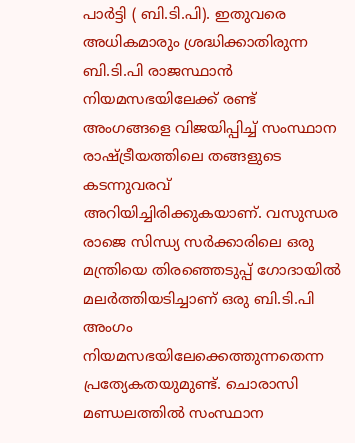പാർട്ടി ( ബി.ടി.പി). ഇതുവരെ അധികമാരും ശ്രദ്ധിക്കാതിരുന്ന ബി.ടി.പി രാജസ്ഥാൻ നിയമസഭയിലേക്ക് രണ്ട് അംഗങ്ങളെ വിജയിപ്പിച്ച് സംസ്ഥാന രാഷ്ട്രീയത്തിലെ തങ്ങളുടെ കടന്നുവരവ് അറിയിച്ചിരിക്കുകയാണ്. വസുന്ധര രാജെ സിന്ധ്യ സർക്കാരിലെ ഒരു മന്ത്രിയെ തിരഞ്ഞെടുപ്പ് ഗോദായിൽ മലർത്തിയടിച്ചാണ് ഒരു ബി.ടി.പി അംഗം നിയമസഭയിലേക്കെത്തുന്നതെന്ന പ്രത്യേകതയുമുണ്ട്. ചൊരാസി മണ്ഡലത്തിൽ സംസ്ഥാന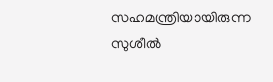സഹമന്ത്രിയായിരുന്ന സുശീൽ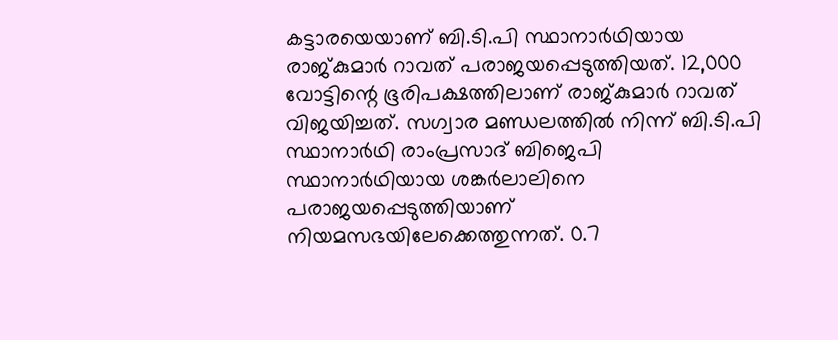കട്ടാരയെയാണ് ബി.ടി.പി സ്ഥാനാർഥിയായ രാജ്കുമാർ റാവത് പരാജയപ്പെടുത്തിയത്. 12,000 വോട്ടിന്റെ ഭൂരിപക്ഷത്തിലാണ് രാജ്കുമാർ റാവത് വിജയിച്ചത്. സഗ്വാര മണ്ഡലത്തിൽ നിന്ന് ബി.ടി.പി സ്ഥാനാർഥി രാംപ്രസാദ് ബിജെപി സ്ഥാനാർഥിയായ ശങ്കർലാലിനെ പരാജയപ്പെടുത്തിയാണ് നിയമസഭയിലേക്കെത്തുന്നത്. 0.7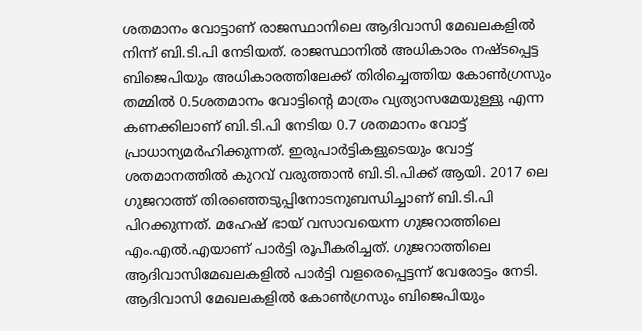ശതമാനം വോട്ടാണ് രാജസ്ഥാനിലെ ആദിവാസി മേഖലകളിൽ നിന്ന് ബി.ടി.പി നേടിയത്. രാജസ്ഥാനിൽ അധികാരം നഷ്ടപ്പെട്ട ബിജെപിയും അധികാരത്തിലേക്ക് തിരിച്ചെത്തിയ കോൺഗ്രസും തമ്മിൽ 0.5ശതമാനം വോട്ടിന്റെ മാത്രം വ്യത്യാസമേയുള്ളു എന്ന കണക്കിലാണ് ബി.ടി.പി നേടിയ 0.7 ശതമാനം വോട്ട് പ്രാധാന്യമർഹിക്കുന്നത്. ഇരുപാർട്ടികളുടെയും വോട്ട് ശതമാനത്തിൽ കുറവ് വരുത്താൻ ബി.ടി.പിക്ക് ആയി. 2017 ലെ ഗുജറാത്ത് തിരഞ്ഞെടുപ്പിനോടനുബന്ധിച്ചാണ് ബി.ടി.പി പിറക്കുന്നത്. മഹേഷ് ഭായ് വസാവയെന്ന ഗുജറാത്തിലെ എം.എൽ.എയാണ് പാർട്ടി രൂപീകരിച്ചത്. ഗുജറാത്തിലെ ആദിവാസിമേഖലകളിൽ പാർട്ടി വളരെപ്പെട്ടന്ന് വേരോട്ടം നേടി. ആദിവാസി മേഖലകളിൽ കോൺഗ്രസും ബിജെപിയും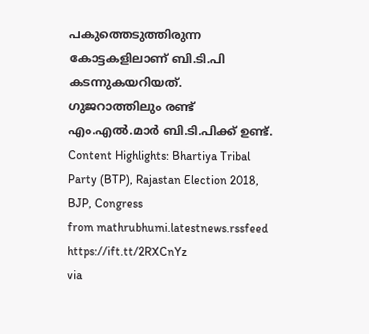പകുത്തെടുത്തിരുന്ന കോട്ടകളിലാണ് ബി.ടി.പി കടന്നുകയറിയത്. ഗുജറാത്തിലും രണ്ട് എം.എൽ.മാർ ബി.ടി.പിക്ക് ഉണ്ട്. Content Highlights: Bhartiya Tribal Party (BTP), Rajastan Election 2018, BJP, Congress
from mathrubhumi.latestnews.rssfeed https://ift.tt/2RXCnYz
via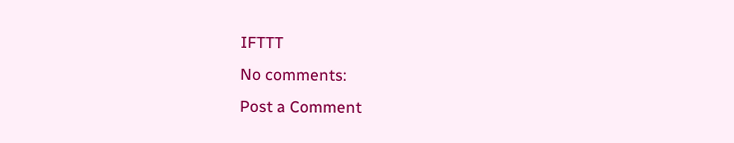IFTTT
No comments:
Post a Comment